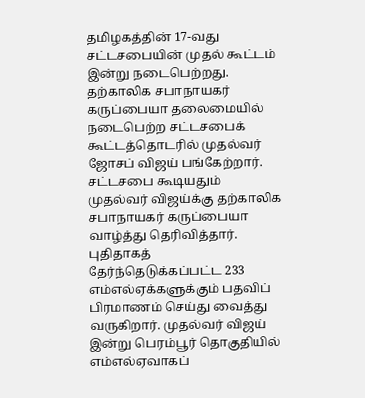தமிழகத்தின் 17-வது சட்டசபையின் முதல் கூட்டம் இன்று நடைபெற்றது. தற்காலிக சபாநாயகர் கருப்பையா தலைமையில் நடைபெற்ற சட்டசபைக் கூட்டத்தொடரில் முதல்வர் ஜோசப் விஜய் பங்கேற்றார்.
சட்டசபை கூடியதும் முதல்வர் விஜய்க்கு தற்காலிக சபாநாயகர் கருப்பையா வாழ்த்து தெரிவித்தார். புதிதாகத் தேர்ந்தெடுக்கப்பட்ட 233 எம்எல்ஏக்களுக்கும் பதவிப் பிரமாணம் செய்து வைத்து வருகிறார். முதல்வர் விஜய் இன்று பெரம்பூர் தொகுதியில் எம்எல்ஏவாகப்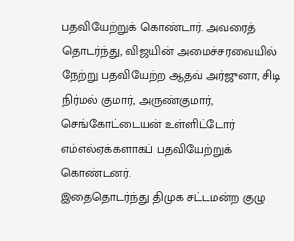பதவியேற்றுக் கொண்டார். அவரைத் தொடர்ந்து, விஜயின் அமைச்சரவையில் நேற்று பதவியேற்ற ஆதவ் அர்ஜுனா, சிடி நிர்மல் குமார், அருண்குமார், செங்கோட்டையன் உள்ளிட்டோர் எம்எல்ஏக்களாகப் பதவியேற்றுக் கொண்டனர்.
இதைதொடர்ந்து திமுக சட்டமன்ற குழு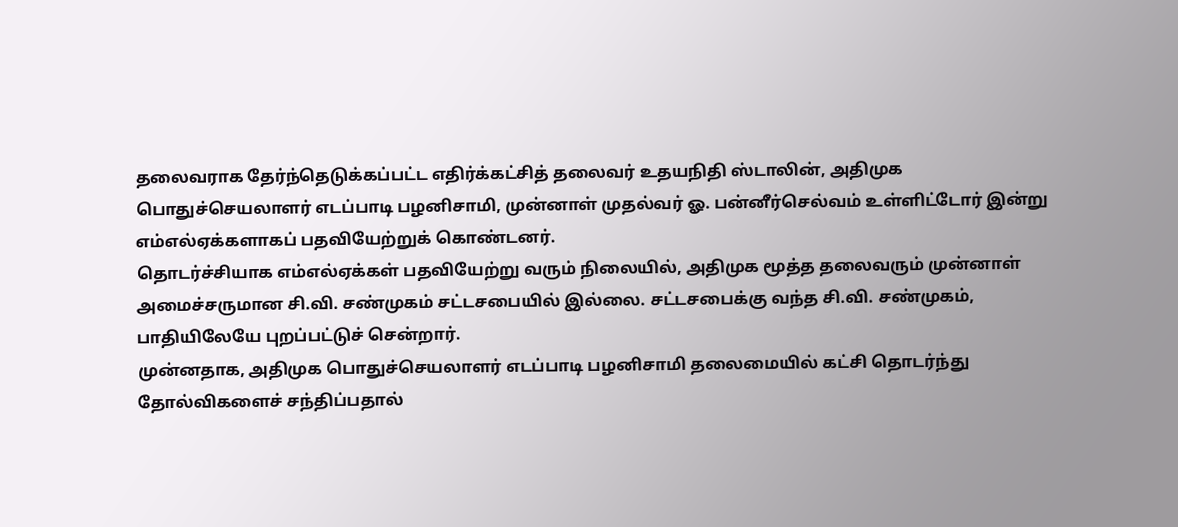தலைவராக தேர்ந்தெடுக்கப்பட்ட எதிர்க்கட்சித் தலைவர் உதயநிதி ஸ்டாலின், அதிமுக பொதுச்செயலாளர் எடப்பாடி பழனிசாமி, முன்னாள் முதல்வர் ஓ. பன்னீர்செல்வம் உள்ளிட்டோர் இன்று எம்எல்ஏக்களாகப் பதவியேற்றுக் கொண்டனர்.
தொடர்ச்சியாக எம்எல்ஏக்கள் பதவியேற்று வரும் நிலையில், அதிமுக மூத்த தலைவரும் முன்னாள் அமைச்சருமான சி.வி. சண்முகம் சட்டசபையில் இல்லை. சட்டசபைக்கு வந்த சி.வி. சண்முகம், பாதியிலேயே புறப்பட்டுச் சென்றார்.
முன்னதாக, அதிமுக பொதுச்செயலாளர் எடப்பாடி பழனிசாமி தலைமையில் கட்சி தொடர்ந்து தோல்விகளைச் சந்திப்பதால்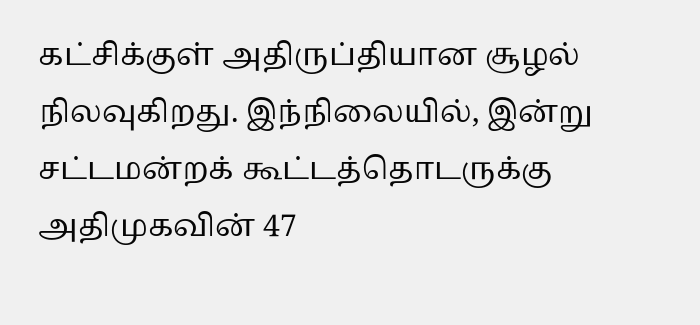கட்சிக்குள் அதிருப்தியான சூழல் நிலவுகிறது. இந்நிலையில், இன்று சட்டமன்றக் கூட்டத்தொடருக்கு அதிமுகவின் 47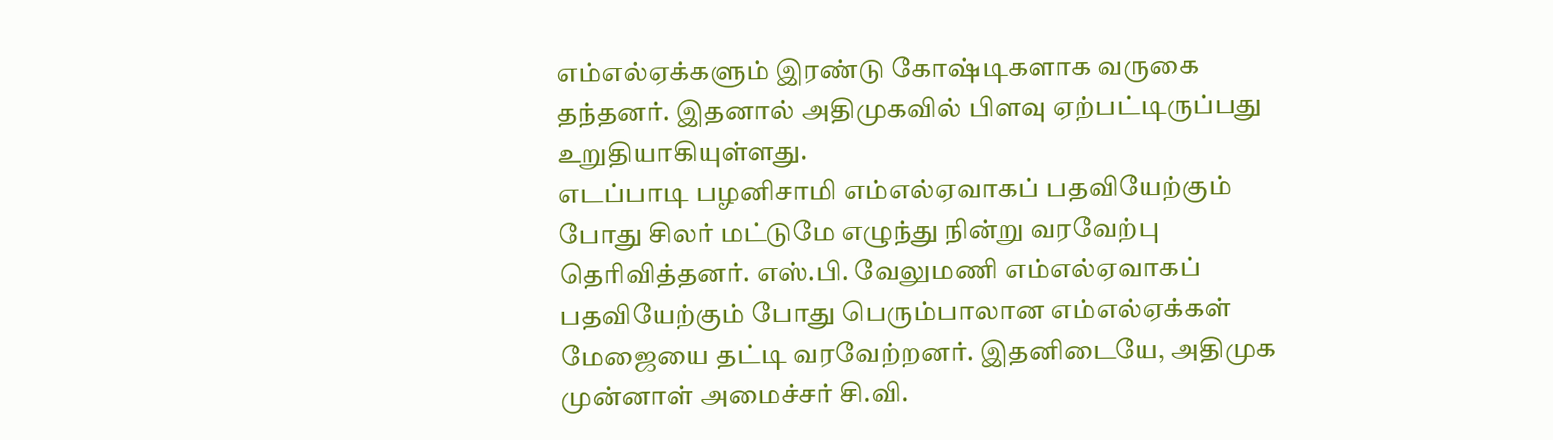எம்எல்ஏக்களும் இரண்டு கோஷ்டிகளாக வருகை தந்தனர். இதனால் அதிமுகவில் பிளவு ஏற்பட்டிருப்பது உறுதியாகியுள்ளது.
எடப்பாடி பழனிசாமி எம்எல்ஏவாகப் பதவியேற்கும் போது சிலர் மட்டுமே எழுந்து நின்று வரவேற்பு தெரிவித்தனர். எஸ்.பி. வேலுமணி எம்எல்ஏவாகப் பதவியேற்கும் போது பெரும்பாலான எம்எல்ஏக்கள் மேஜையை தட்டி வரவேற்றனர். இதனிடையே, அதிமுக முன்னாள் அமைச்சர் சி.வி.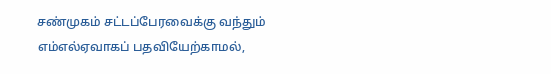சண்முகம் சட்டப்பேரவைக்கு வந்தும் எம்எல்ஏவாகப் பதவியேற்காமல்,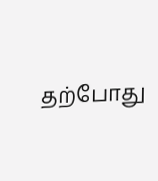தற்போது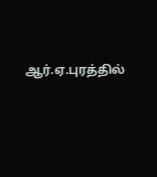ஆர்.ஏ.புரத்தில்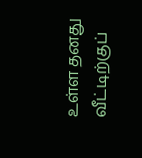உள்ள தனது வீட்டிற்குப்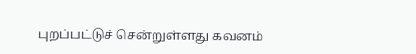புறப்பட்டுச் சென்றுள்ளது கவனம்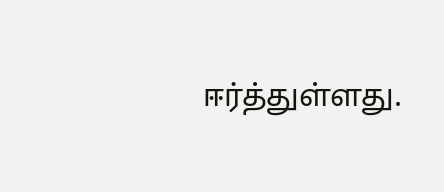ஈர்த்துள்ளது.